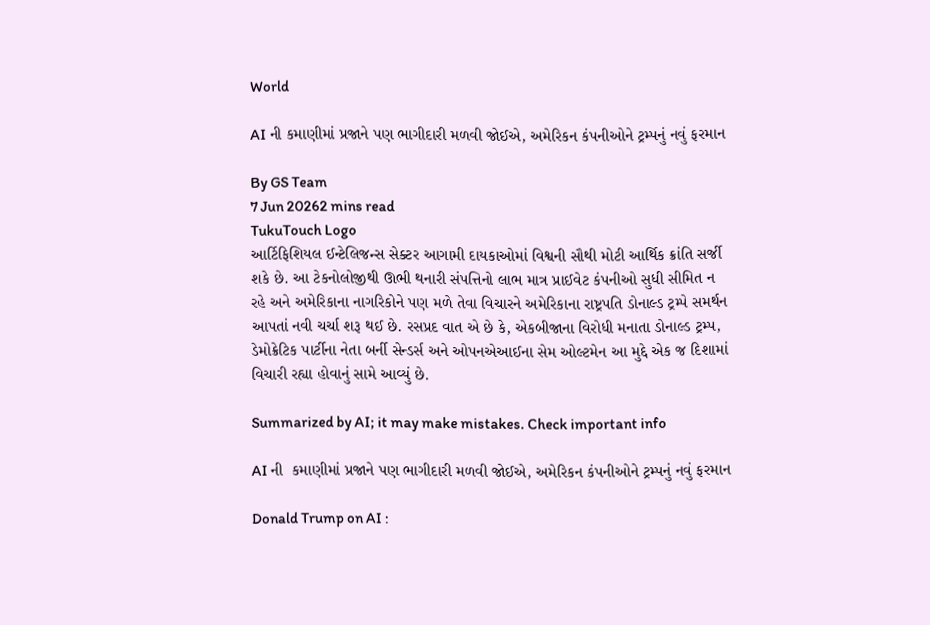World

AI ની કમાણીમાં પ્રજાને પણ ભાગીદારી મળવી જોઈએ, અમેરિકન કંપનીઓને ટ્રમ્પનું નવું ફરમાન

By GS Team
7 Jun 20262 mins read
TukuTouch Logo
આર્ટિફિશિયલ ઈન્ટેલિજન્સ સેક્ટર આગામી દાયકાઓમાં વિશ્વની સૌથી મોટી આર્થિક ક્રાંતિ સર્જી શકે છે. આ ટેકનોલોજીથી ઊભી થનારી સંપત્તિનો લાભ માત્ર પ્રાઈવેટ કંપનીઓ સુધી સીમિત ન રહે અને અમેરિકાના નાગરિકોને પણ મળે તેવા વિચારને અમેરિકાના રાષ્ટ્રપતિ ડોનાલ્ડ ટ્રમ્પે સમર્થન આપતાં નવી ચર્ચા શરૂ થઈ છે. રસપ્રદ વાત એ છે કે, એકબીજાના વિરોધી મનાતા ડોનાલ્ડ ટ્રમ્પ, ડેમોક્રેટિક પાર્ટીના નેતા બર્ની સેન્ડર્સ અને ઓપનએઆઈના સેમ ઓલ્ટમેન આ મુદ્દે એક જ દિશામાં વિચારી રહ્યા હોવાનું સામે આવ્યું છે.

Summarized by AI; it may make mistakes. Check important info

AI ની  કમાણીમાં પ્રજાને પણ ભાગીદારી મળવી જોઈએ, અમેરિકન કંપનીઓને ટ્રમ્પનું નવું ફરમાન

Donald Trump on AI :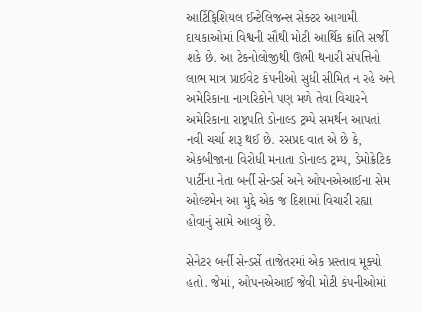આર્ટિફિશિયલ ઈન્ટેલિજન્સ સેક્ટર આગામી દાયકાઓમાં વિશ્વની સૌથી મોટી આર્થિક ક્રાંતિ સર્જી શકે છે. આ ટેકનોલોજીથી ઊભી થનારી સંપત્તિનો લાભ માત્ર પ્રાઈવેટ કંપનીઓ સુધી સીમિત ન રહે અને અમેરિકાના નાગરિકોને પણ મળે તેવા વિચારને અમેરિકાના રાષ્ટ્રપતિ ડોનાલ્ડ ટ્રમ્પે સમર્થન આપતાં નવી ચર્ચા શરૂ થઈ છે. રસપ્રદ વાત એ છે કે, એકબીજાના વિરોધી મનાતા ડોનાલ્ડ ટ્રમ્પ, ડેમોક્રેટિક પાર્ટીના નેતા બર્ની સેન્ડર્સ અને ઓપનએઆઈના સેમ ઓલ્ટમેન આ મુદ્દે એક જ દિશામાં વિચારી રહ્યા હોવાનું સામે આવ્યું છે.

સેનેટર બર્ની સેન્ડર્સે તાજેતરમાં એક પ્રસ્તાવ મૂક્યો હતો. જેમાં, ઓપનએઆઈ જેવી મોટી કંપનીઓમાં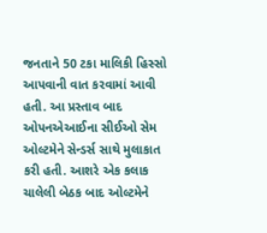જનતાને 50 ટકા માલિકી હિસ્સો આપવાની વાત કરવામાં આવી હતી. આ પ્રસ્તાવ બાદ ઓપનએઆઈના સીઈઓ સેમ ઓલ્ટમેને સેન્ડર્સ સાથે મુલાકાત કરી હતી. આશરે એક કલાક ચાલેલી બેઠક બાદ ઓલ્ટમેને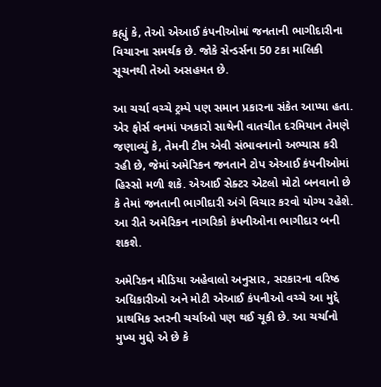કહ્યું કે, તેઓ એઆઈ કંપનીઓમાં જનતાની ભાગીદારીના વિચારના સમર્થક છે. જોકે સેન્ડર્સના 50 ટકા માલિકી સૂચનથી તેઓ અસહમત છે.

આ ચર્ચા વચ્ચે ટ્રમ્પે પણ સમાન પ્રકારના સંકેત આપ્યા હતા. એર ફોર્સ વનમાં પત્રકારો સાથેની વાતચીત દરમિયાન તેમણે જણાવ્યું કે, તેમની ટીમ એવી સંભાવનાનો અભ્યાસ કરી રહી છે, જેમાં અમેરિકન જનતાને ટોપ એઆઈ કંપનીઓમાં હિસ્સો મળી શકે. એઆઈ સેક્ટર એટલો મોટો બનવાનો છે કે તેમાં જનતાની ભાગીદારી અંગે વિચાર કરવો યોગ્ય રહેશે. આ રીતે અમેરિકન નાગરિકો કંપનીઓના ભાગીદાર બની શકશે.

અમેરિકન મીડિયા અહેવાલો અનુસાર, સરકારના વરિષ્ઠ અધિકારીઓ અને મોટી એઆઈ કંપનીઓ વચ્ચે આ મુદ્દે પ્રાથમિક સ્તરની ચર્ચાઓ પણ થઈ ચૂકી છે. આ ચર્ચાનો મુખ્ય મુદ્દો એ છે કે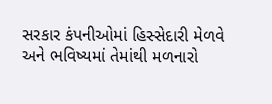સરકાર કંપનીઓમાં હિસ્સેદારી મેળવે અને ભવિષ્યમાં તેમાંથી મળનારો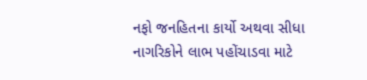નફો જનહિતના કાર્યો અથવા સીધા નાગરિકોને લાભ પહોંચાડવા માટે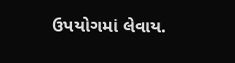ઉપયોગમાં લેવાય.